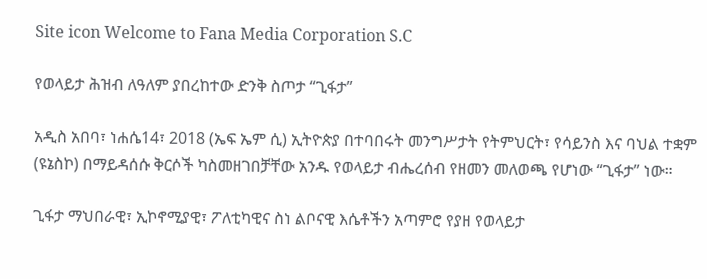Site icon Welcome to Fana Media Corporation S.C

የወላይታ ሕዝብ ለዓለም ያበረከተው ድንቅ ስጦታ “ጊፋታ”

አዲስ አበባ፣ ነሐሴ14፣ 2018 (ኤፍ ኤም ሲ) ኢትዮጵያ በተባበሩት መንግሥታት የትምህርት፣ የሳይንስ እና ባህል ተቋም (ዩኔስኮ) በማይዳሰሱ ቅርሶች ካስመዘገበቻቸው አንዱ የወላይታ ብሔረሰብ የዘመን መለወጫ የሆነው “ጊፋታ” ነው።

ጊፋታ ማህበራዊ፣ ኢኮኖሚያዊ፣ ፖለቲካዊና ስነ ልቦናዊ እሴቶችን አጣምሮ የያዘ የወላይታ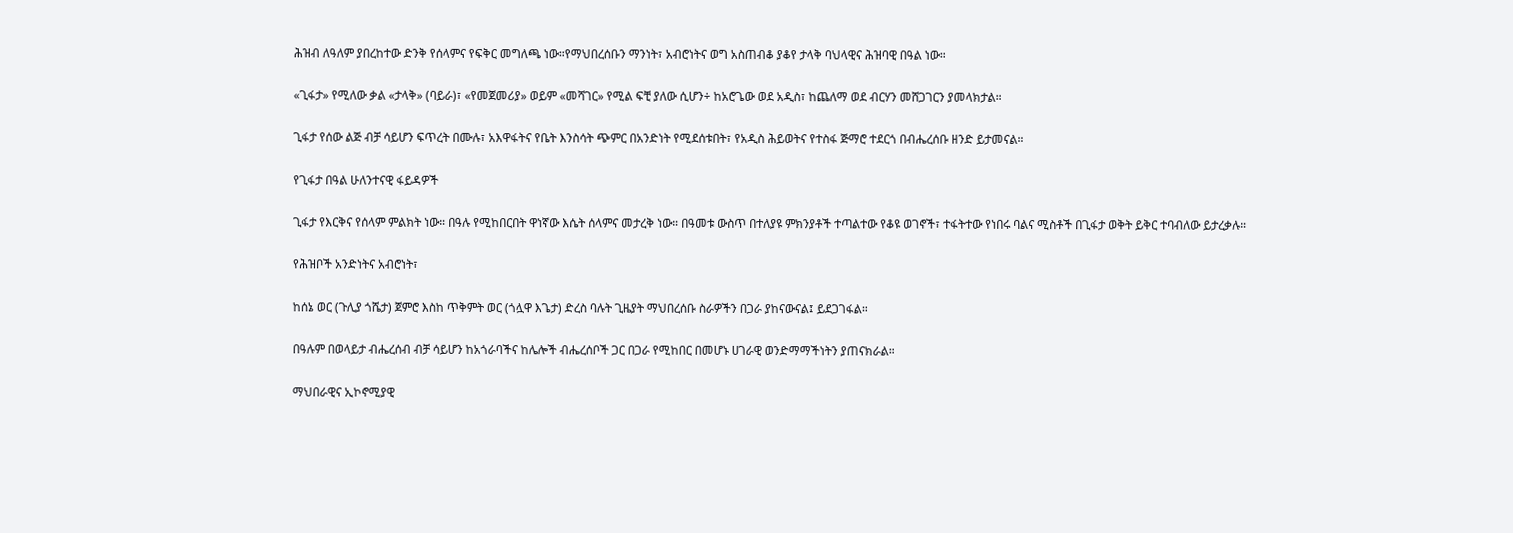ሕዝብ ለዓለም ያበረከተው ድንቅ የሰላምና የፍቅር መግለጫ ነው።የማህበረሰቡን ማንነት፣ አብሮነትና ወግ አስጠብቆ ያቆየ ታላቅ ባህላዊና ሕዝባዊ በዓል ነው።

«ጊፋታ» የሚለው ቃል «ታላቅ» (ባይራ)፣ «የመጀመሪያ» ወይም «መሻገር» የሚል ፍቺ ያለው ሲሆን÷ ከአሮጌው ወደ አዲስ፣ ከጨለማ ወደ ብርሃን መሸጋገርን ያመላክታል።

ጊፋታ የሰው ልጅ ብቻ ሳይሆን ፍጥረት በሙሉ፣ አእዋፋትና የቤት እንስሳት ጭምር በአንድነት የሚደሰቱበት፣ የአዲስ ሕይወትና የተስፋ ጅማሮ ተደርጎ በብሔረሰቡ ዘንድ ይታመናል።

የጊፋታ በዓል ሁለንተናዊ ፋይዳዎች

ጊፋታ የእርቅና የሰላም ምልክት ነው። በዓሉ የሚከበርበት ዋነኛው እሴት ሰላምና መታረቅ ነው። በዓመቱ ውስጥ በተለያዩ ምክንያቶች ተጣልተው የቆዩ ወገኖች፣ ተፋትተው የነበሩ ባልና ሚስቶች በጊፋታ ወቅት ይቅር ተባብለው ይታረቃሉ።

የሕዝቦች አንድነትና አብሮነት፣

ከሰኔ ወር (ጉሊያ ጎሼታ) ጀምሮ እስከ ጥቅምት ወር (ጎሏዋ እጌታ) ድረስ ባሉት ጊዜያት ማህበረሰቡ ስራዎችን በጋራ ያከናውናል፤ ይደጋገፋል።

በዓሉም በወላይታ ብሔረሰብ ብቻ ሳይሆን ከአጎራባችና ከሌሎች ብሔረሰቦች ጋር በጋራ የሚከበር በመሆኑ ሀገራዊ ወንድማማችነትን ያጠናክራል።

ማህበራዊና ኢኮኖሚያዊ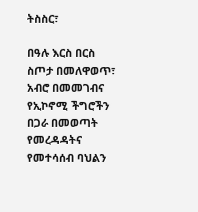ትስስር፣

በዓሉ እርስ በርስ ስጦታ በመለዋወጥ፣ አብሮ በመመገብና የኢኮኖሚ ችግሮችን በጋራ በመወጣት የመረዳዳትና የመተሳሰብ ባህልን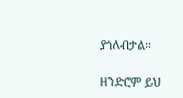ያጎለብታል።

ዘንድሮም ይህ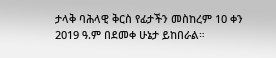ታላቅ ባሕላዊ ቅርስ የፊታችን መስከረም 10 ቀን 2019 ዓ.ም በደመቀ ሁኔታ ይከበራል።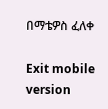በማቴዎስ ፈለቀ

Exit mobile version